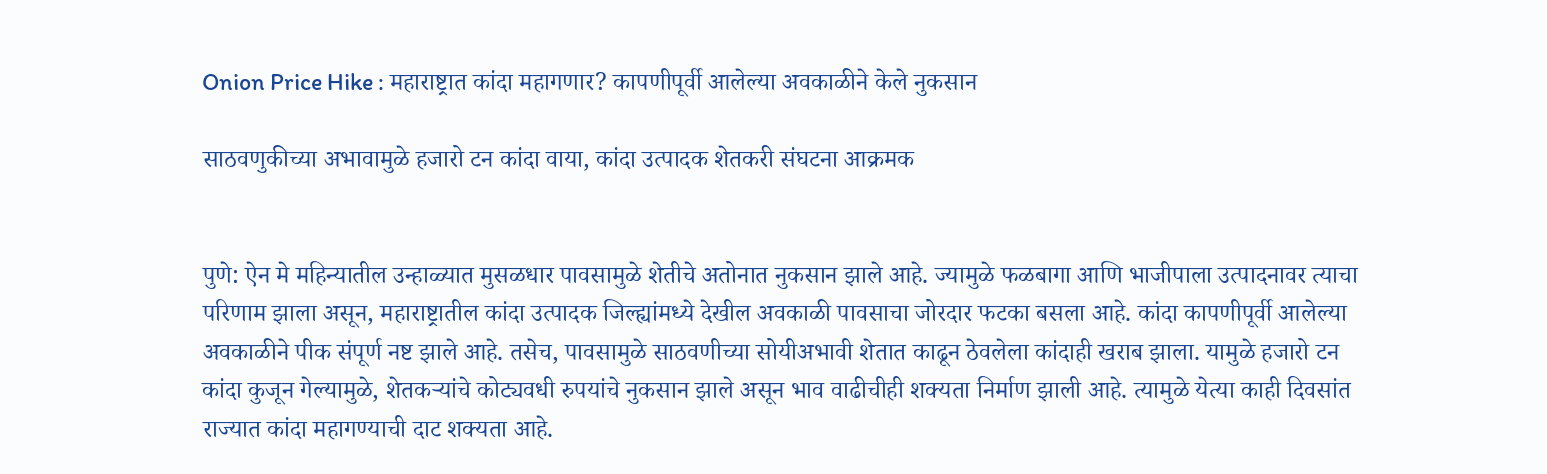Onion Price Hike : महाराष्ट्रात कांदा महागणार? कापणीपूर्वी आलेल्या अवकाळीने केले नुकसान

साठवणुकीच्या अभावामुळे हजारो टन कांदा वाया, कांदा उत्पादक शेतकरी संघटना आक्रमक


पुणे: ऐन मे महिन्यातील उन्हाळ्यात मुसळधार पावसामुळे शेतीचे अतोनात नुकसान झाले आहे. ज्यामुळे फळबागा आणि भाजीपाला उत्पादनावर त्याचा परिणाम झाला असून, महाराष्ट्रातील कांदा उत्पादक जिल्ह्यांमध्ये देखील अवकाळी पावसाचा जोरदार फटका बसला आहे. कांदा कापणीपूर्वी आलेल्या अवकाळीने पीक संपूर्ण नष्ट झाले आहे. तसेच, पावसामुळे साठवणीच्या सोयीअभावी शेतात काढून ठेवलेला कांदाही खराब झाला. यामुळे हजारो टन कांदा कुजून गेल्यामुळे, शेतकऱ्यांचे कोट्यवधी रुपयांचे नुकसान झाले असून भाव वाढीचीही शक्यता निर्माण झाली आहे. त्यामुळे येत्या काही दिवसांत राज्यात कांदा महागण्याची दाट शक्यता आहे.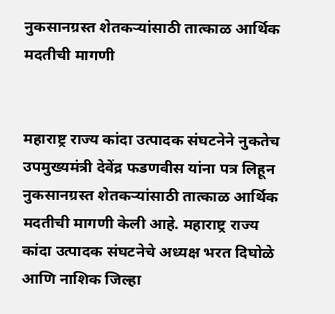नुकसानग्रस्त शेतकऱ्यांसाठी तात्काळ आर्थिक मदतीची मागणी


महाराष्ट्र राज्य कांदा उत्पादक संघटनेने नुकतेच उपमुख्यमंत्री देवेंद्र फडणवीस यांना पत्र लिहून नुकसानग्रस्त शेतकऱ्यांसाठी तात्काळ आर्थिक मदतीची मागणी केली आहे. महाराष्ट्र राज्य कांदा उत्पादक संघटनेचे अध्यक्ष भरत दिघोळे आणि नाशिक जिल्हा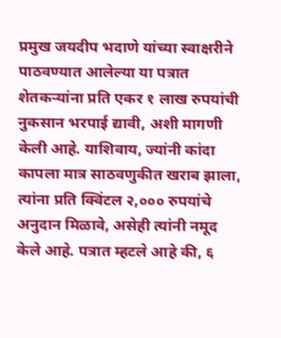प्रमुख जयदीप भदाणे यांच्या स्वाक्षरीने पाठवण्यात आलेल्या या पत्रात शेतकऱ्यांना प्रति एकर १ लाख रुपयांची नुकसान भरपाई द्यावी, अशी मागणी केली आहे. याशिवाय, ज्यांनी कांदा कापला मात्र साठवणुकीत खराब झाला, त्यांना प्रति क्विंटल २,००० रुपयांचे अनुदान मिळावे, असेही त्यांनी नमूद केले आहे. पत्रात म्हटले आहे की, ६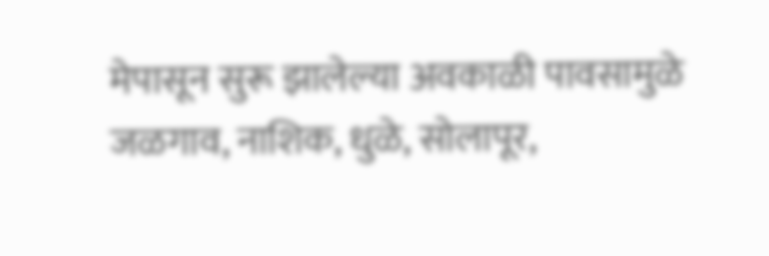मेपासून सुरू झालेल्या अवकाळी पावसामुळे जळगाव, नाशिक, धुळे, सोलापूर,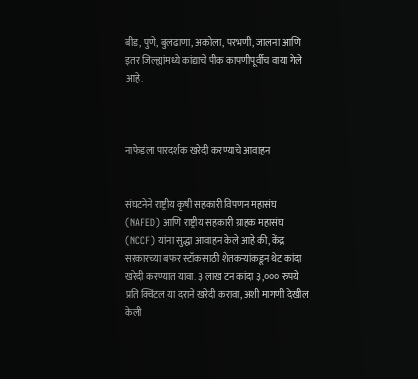बीड, पुणे, बुलढाणा, अकोला, परभणी, जालना आणि इतर जिल्ह्यांमध्ये कांद्याचे पीक कापणीपूर्वीच वाया गेले आहे.



नाफेडला पारदर्शक खरेदी करण्याचे आवाहन


संघटनेने राष्ट्रीय कृषी सहकारी विपणन महासंघ (NAFED) आणि राष्ट्रीय सहकारी ग्राहक महासंघ (NCCF) यांना सुद्धा आवाहन केले आहे की, केंद्र सरकारच्या बफर स्टॉकसाठी शेतकऱ्यांकडून थेट कांदा खरेदी करण्यात यावा. ३ लाख टन कांदा ३,००० रुपये प्रति क्विंटल या दराने खरेदी करावा, अशी मागणी देखील केली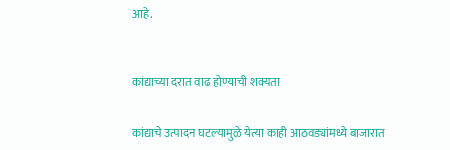आहे.



कांद्याच्या दरात वाढ होण्याची शक्यता


कांद्याचे उत्पादन घटल्यामुळे येत्या काही आठवड्यांमध्ये बाजारात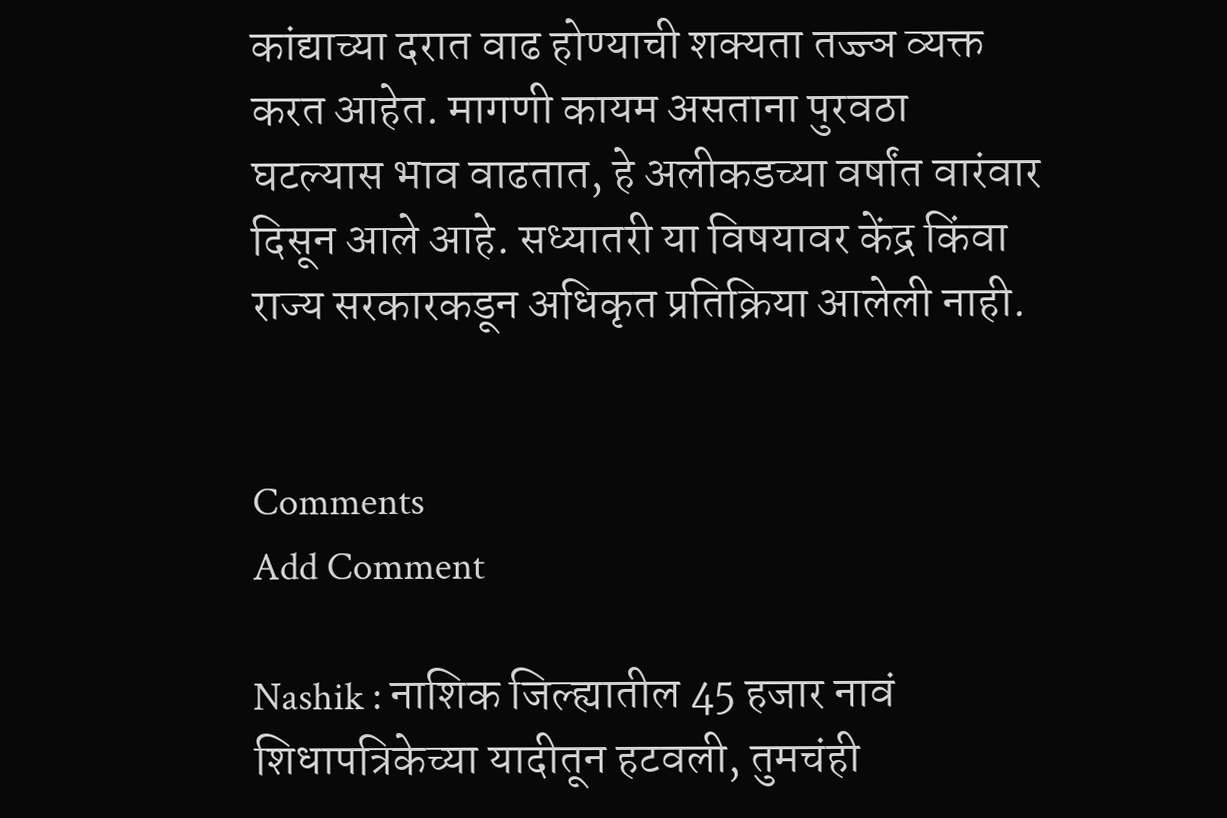कांद्याच्या दरात वाढ होण्याची शक्यता तज्ज्ञ व्यक्त करत आहेत. मागणी कायम असताना पुरवठा घटल्यास भाव वाढतात, हे अलीकडच्या वर्षांत वारंवार दिसून आले आहे. सध्यातरी या विषयावर केंद्र किंवा राज्य सरकारकडून अधिकृत प्रतिक्रिया आलेली नाही.


Comments
Add Comment

Nashik : नाशिक जिल्ह्यातील 45 हजार नावं शिधापत्रिकेच्या यादीतून हटवली, तुमचंही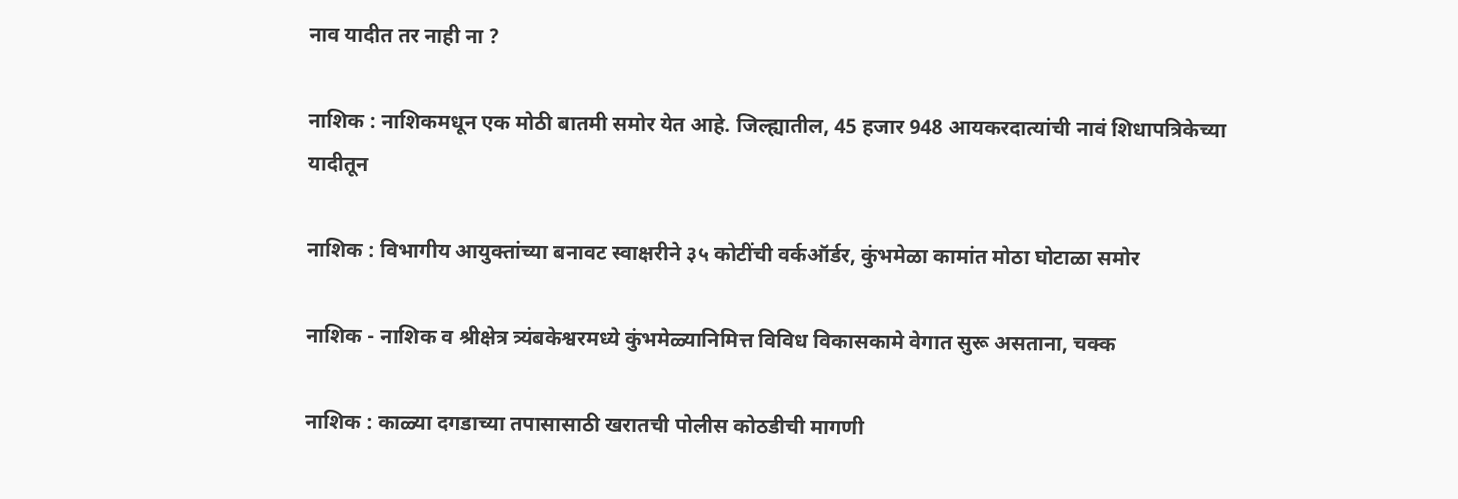नाव यादीत तर नाही ना ?

नाशिक : नाशिकमधून एक मोठी बातमी समोर येत आहे. जिल्ह्यातील, 45 हजार 948 आयकरदात्यांची नावं शिधापत्रिकेच्या यादीतून

नाशिक : विभागीय आयुक्तांच्या बनावट स्वाक्षरीने ३५ कोटींची वर्कऑर्डर, कुंभमेळा कामांत मोठा घोटाळा समोर

नाशिक - नाशिक व श्रीक्षेत्र त्र्यंबकेश्वरमध्ये कुंभमेळ्यानिमित्त विविध विकासकामे वेगात सुरू असताना, चक्क

नाशिक : काळ्या दगडाच्या तपासासाठी खरातची पोलीस कोठडीची मागणी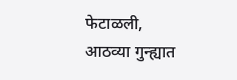फेटाळली, आठव्या गुन्ह्यात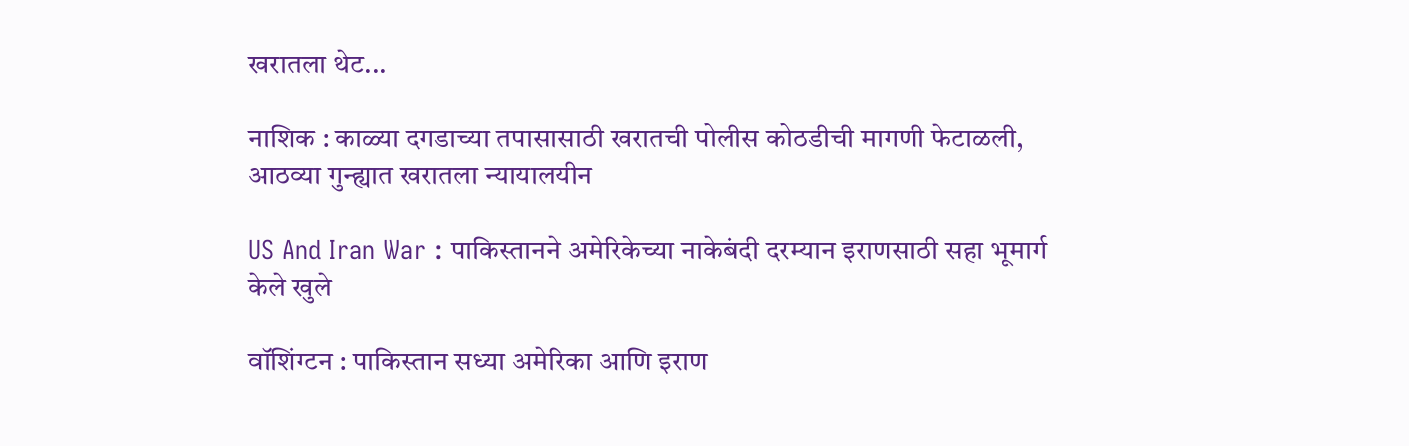खरातला थेट...

नाशिक : काळ्या दगडाच्या तपासासाठी खरातची पोलीस कोठडीची मागणी फेटाळली, आठव्या गुन्ह्यात खरातला न्यायालयीन

US And Iran War : पाकिस्तानने अमेरिकेच्या नाकेबंदी दरम्यान इराणसाठी सहा भूमार्ग केले खुले

वॉशिंग्टन : पाकिस्तान सध्या अमेरिका आणि इराण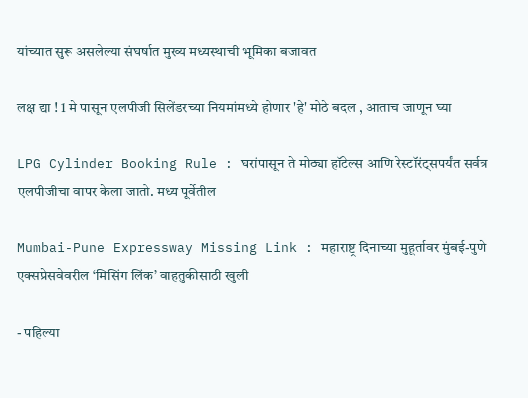यांच्यात सुरू असलेल्या संघर्षात मुख्य मध्यस्थाची भूमिका बजावत

लक्ष द्या ! 1 मे पासून एलपीजी सिलेंडरच्या नियमांमध्ये होणार 'हे' मोठे बदल , आताच जाणून घ्या

LPG Cylinder Booking Rule : घरांपासून ते मोठ्या हॉटेल्स आणि रेस्टॉरंट्सपर्यंत सर्वत्र एलपीजीचा वापर केला जातो. मध्य पूर्वेतील

Mumbai-Pune Expressway Missing Link : महाराष्ट्र दिनाच्या मुहूर्तावर मुंबई-पुणे एक्सप्रेसवेवरील ‘मिसिंग लिंक’ वाहतुकीसाठी खुली

- पहिल्या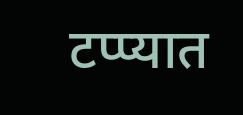टप्प्यात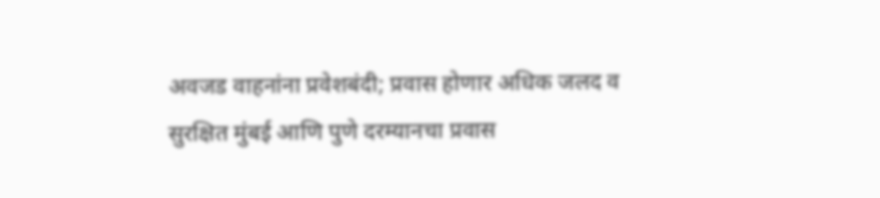अवजड वाहनांना प्रवेशबंदी; प्रवास होणार अधिक जलद व सुरक्षित मुंबई आणि पुणे दरम्यानचा प्रवास